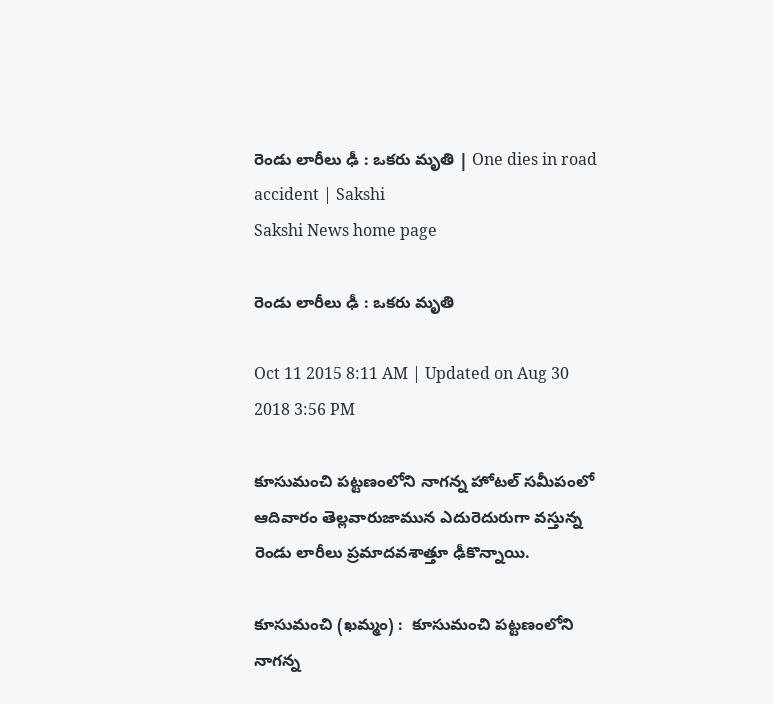రెండు లారీలు ఢీ : ఒకరు మృతి | One dies in road accident | Sakshi
Sakshi News home page

రెండు లారీలు ఢీ : ఒకరు మృతి

Oct 11 2015 8:11 AM | Updated on Aug 30 2018 3:56 PM

కూసుమంచి పట్టణంలోని నాగన్న హోటల్ సమీపంలో ఆదివారం తెల్లవారుజామున ఎదురెదురుగా వస్తున్న రెండు లారీలు ప్రమాదవశాత్తూ ఢీకొన్నాయి.

కూసుమంచి (ఖమ్మం) :  కూసుమంచి పట్టణంలోని నాగన్న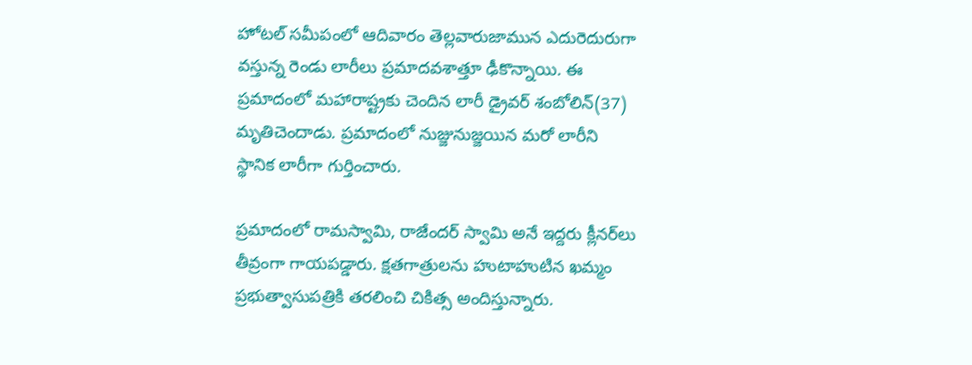హోటల్ సమీపంలో ఆదివారం తెల్లవారుజామున ఎదురెదురుగా వస్తున్న రెండు లారీలు ప్రమాదవశాత్తూ ఢీకొన్నాయి. ఈ ప్రమాదంలో మహారాష్ట్రకు చెందిన లారీ డ్రైవర్ శంబోలిన్(37) మృతిచెందాడు. ప్రమాదంలో నుజ్జునుజ్జయిన మరో లారీని స్థానిక లారీగా గుర్తించారు.

ప్రమాదంలో రామస్వామి, రాజేందర్ స్వామి అనే ఇద్దరు క్లీనర్‌లు తీవ్రంగా గాయపడ్డారు. క్షతగాత్రులను హుటాహుటిన ఖమ్మం ప్రభుత్వాసుపత్రికి తరలించి చికిత్స అందిస్తున్నారు.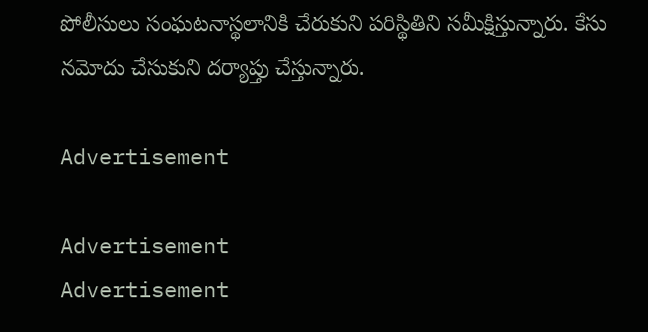పోలీసులు సంఘటనాస్థలానికి చేరుకుని పరిస్థితిని సమీక్షిస్తున్నారు. కేసు నమోదు చేసుకుని దర్యాప్తు చేస్తున్నారు.

Advertisement

Advertisement
Advertisement